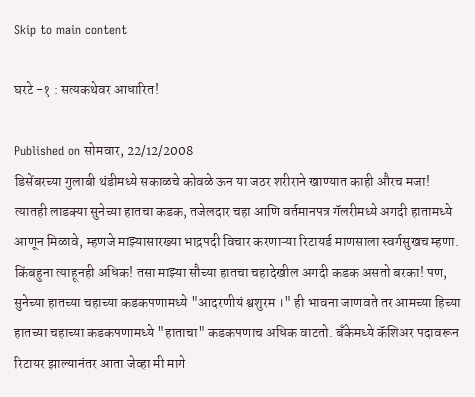Skip to main content

घरटे -१ : सत्यकथेवर आधारित!

Published on सोमवार, 22/12/2008
डिसेंबरच्या गुलाबी थंडीमध्ये सकाळचे कोवळे ऊन या जठर शरीराने खाण्यात काही औरच मजा! त्यातही लाडक्या सुनेच्या हातचा कडक, तजेलदार चहा आणि वर्तमानपत्र गॅलरीमध्ये अगदी हातामध्ये आणून मिळावे, म्हणजे माझ्यासारख्या भाद्रपदी विचार करणाऱ्या रिटायर्ड माणसाला स्वर्गसुखच म्हणा. किंबहुना त्याहूनही अधिक! तसा माझ्या सौच्या हातचा चहादेखील अगदी कडक असतो बरका! पण, सुनेच्या हातच्या चहाच्या कडकपणामध्ये "आदरणीयं श्वशुरम ।" ही भावना जाणवते तर आमच्या हिच्या हातच्या चहाच्या कडकपणामध्ये "हाताचा" कडकपणाच अधिक वाटतो. बँकेमध्ये कॅशिअर पदावरून रिटायर झाल्यानंतर आता जेव्हा मी मागे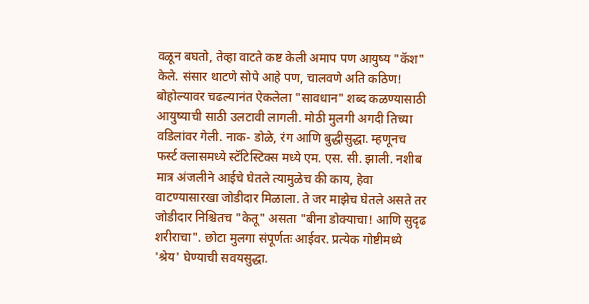वळून बघतो, तेव्हा वाटते कष्ट केली अमाप पण आयुष्य "कॅश" केले. संसार थाटणे सोपे आहे पण, चालवणे अति कठिण! बोहोल्यावर चढल्यानंत ऐकलेला "सावधान" शब्द कळण्यासाठी आयुष्याची साठी उलटावी लागली. मोठी मुलगी अगदी तिच्या वडिलांवर गेली. नाक- डोळे, रंग आणि बुद्धीसुद्धा. म्हणूनच फर्स्ट क्लासमध्ये स्टॅटिस्टिक्स मध्ये एम. एस. सी. झाली. नशीब मात्र अंजलीने आईचे घेतले त्यामुळेच की काय, हेवा वाटण्यासारखा जोडीदार मिळाला. ते जर माझेच घेतले असते तर जोडीदार निश्चितच "केतू" असता "बीना डोक्याचा! आणि सुदृढ शरीराचा". छोटा मुलगा संपूर्णतः आईवर. प्रत्येक गोष्टीमध्ये 'श्रेय' घेण्याची सवयसुद्धा.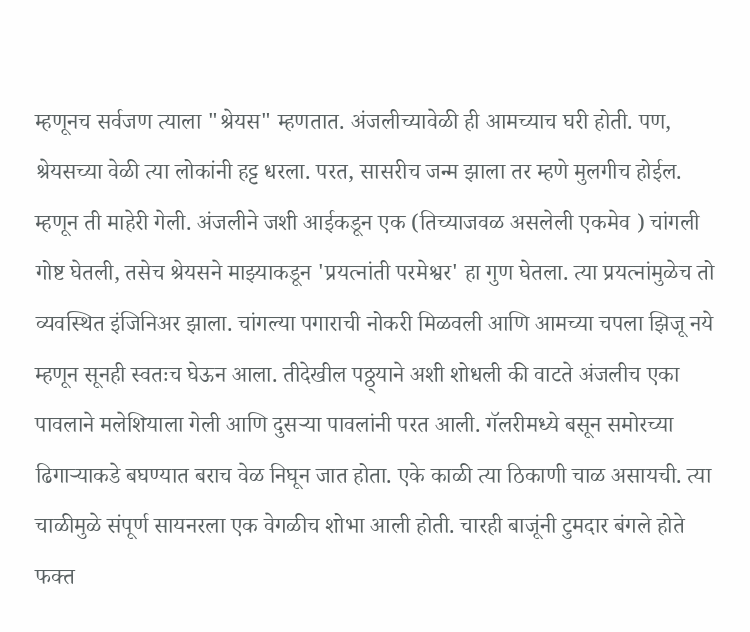म्हणूनच सर्वजण त्याला "श्रेयस" म्हणतात. अंजलीच्यावेळी ही आमच्याच घरी होती. पण, श्रेयसच्या वेळी त्या लोकांनी हट्ट धरला. परत, सासरीच जन्म झाला तर म्हणे मुलगीच होईल. म्हणून ती माहेरी गेली. अंजलीने जशी आईकडून एक (तिच्याजवळ असलेली एकमेव ) चांगली गोष्ट घेतली, तसेच श्रेयसने माझ्याकडून 'प्रयत्नांती परमेश्वर' हा गुण घेतला. त्या प्रयत्नांमुळेच तो व्यवस्थित इंजिनिअर झाला. चांगल्या पगाराची नोकरी मिळवली आणि आमच्या चपला झिजू नये म्हणून सूनही स्वतःच घेऊन आला. तीदेखील पठ्ठ्याने अशी शोधली की वाटते अंजलीच एका पावलाने मलेशियाला गेली आणि दुसऱ्या पावलांनी परत आली. गॅलरीमध्ये बसून समोरच्या ढिगाऱ्याकडे बघण्यात बराच वेळ निघून जात होता. एके काळी त्या ठिकाणी चाळ असायची. त्या चाळीमुळे संपूर्ण सायनरला एक वेगळीच शोभा आली होती. चारही बाजूंनी टुमदार बंगले होते फक्त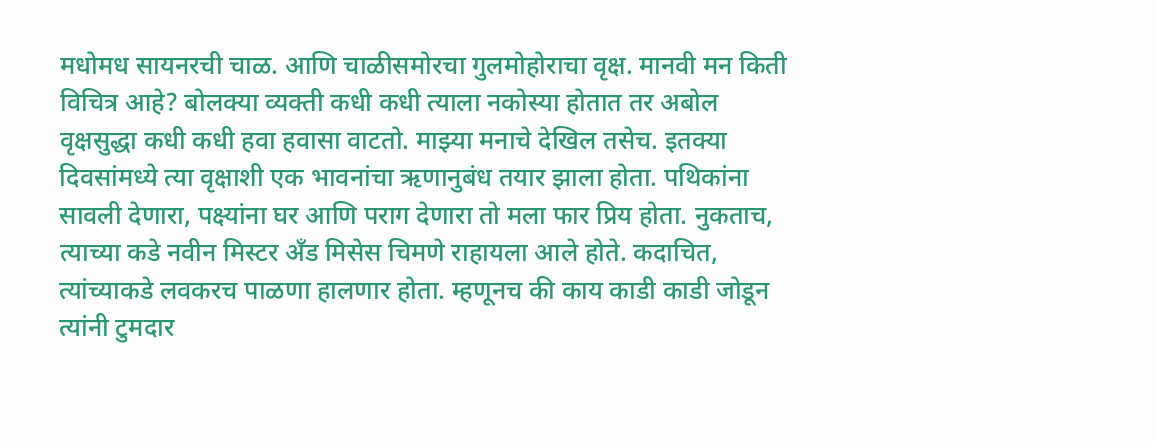मधोमध सायनरची चाळ. आणि चाळीसमोरचा गुलमोहोराचा वृक्ष. मानवी मन किती विचित्र आहे? बोलक्या व्यक्ती कधी कधी त्याला नकोस्या होतात तर अबोल वृक्षसुद्धा कधी कधी हवा हवासा वाटतो. माझ्या मनाचे देखिल तसेच. इतक्या दिवसांमध्ये त्या वृक्षाशी एक भावनांचा ऋणानुबंध तयार झाला होता. पथिकांना सावली देणारा, पक्ष्यांना घर आणि पराग देणारा तो मला फार प्रिय होता. नुकताच, त्याच्या कडे नवीन मिस्टर अँड मिसेस चिमणे राहायला आले होते. कदाचित, त्यांच्याकडे लवकरच पाळणा हालणार होता. म्हणूनच की काय काडी काडी जोडून त्यांनी टुमदार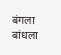बंगला बांधला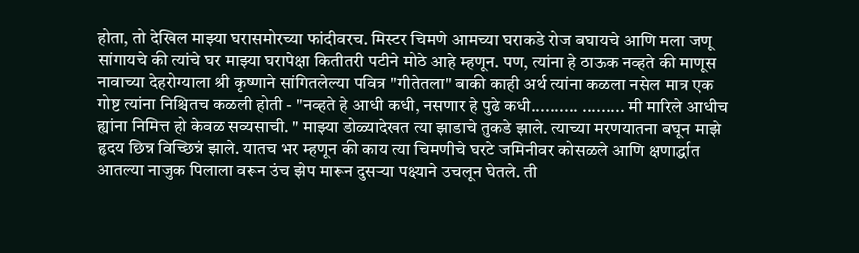होता, तो देखिल माझ्या घरासमोरच्या फांदीवरच. मिस्टर चिमणे आमच्या घराकडे रोज बघायचे आणि मला जणू सांगायचे की त्यांचे घर माझ्या घरापेक्षा कितीतरी पटीने मोठे आहे म्हणून. पण, त्यांना हे ठाऊक नव्हते की माणूस नावाच्या देहरोग्याला श्री कृष्णाने सांगितलेल्या पवित्र "गीतेतला" बाकी काही अर्थ त्यांना कळला नसेल मात्र एक गोष्ट त्यांना निश्चितच कळली होती - "नव्हते हे आधी कधी, नसणार हे पुढे कधी.......... ......... मी मारिले आधीच ह्यांना निमित्त हो केवळ सव्यसाची. " माझ्या डोळ्यादेखत त्या झाडाचे तुकडे झाले. त्याच्या मरणयातना बघून माझे हृदय छिन्न विच्छिन्नं झाले. यातच भर म्हणून की काय त्या चिमणीचे घरटे जमिनीवर कोसळले आणि क्षणार्द्धात आतल्या नाजुक पिलाला वरून उंच झेप मारून दुसऱ्या पक्ष्याने उचलून घेतले. ती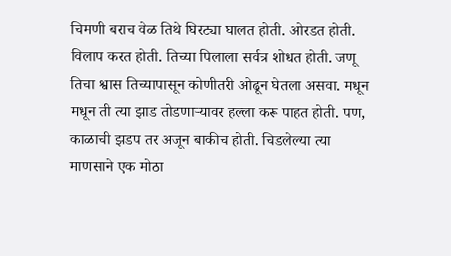चिमणी बराच वेळ तिथे घिरट्या घालत होती. ओरडत होती. विलाप करत होती. तिच्या पिलाला सर्वत्र शोधत होती. जणू तिचा श्वास तिच्यापासून कोणीतरी ओढून घेतला असवा. मधून मधून ती त्या झाड तोडणाऱ्यावर हल्ला करू पाहत होती. पण, काळाची झडप तर अजून बाकीच होती. चिडलेल्या त्या माणसाने एक मोठा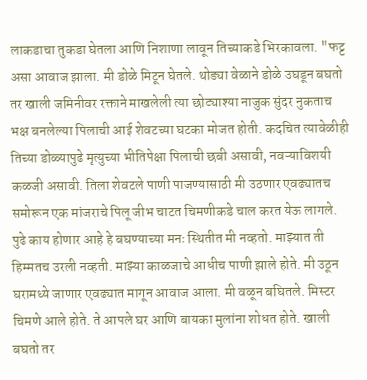लाकडाचा तुकडा घेतला आणि निशाणा लावून तिच्याकडे भिरकावला. "फट्ट असा आवाज झाला. मी डोळे मिटून घेतले. थोड्या वेळाने डोळे उघडून बघतो तर खाली जमिनीवर रक्ताने माखलेली त्या छोट्याश्या नाजुक सुंदर नुकताच भक्ष बनलेल्या पिलाची आई शेवटच्या घटका मोजत होती. कदचित त्यावेळीही तिच्या डोळ्यापुढे मृत्युच्या भीतिपेक्षा पिलाची छबी असावी, नवऱ्याविशयी कळजी असावी. तिला शेवटले पाणी पाजण्यासाठी मी उठणार एवढ्यातच समोरून एक मांजराचे पिलू जीभ चाटत चिमणीकडे चाल करत येऊ लागले. पुढे काय होणार आहे हे बघण्याच्या मनः स्थितीत मी नव्हतो. माझ्यात ती हिम्मतच उरली नव्हती. माझ्या काळजाचे आधीच पाणी झाले होते. मी उठून घरामध्ये जाणार एवढ्यात मागून आवाज आला. मी वळून बघितले. मिस्टर चिमणे आले होते. ते आपले घर आणि बायका मुलांना शोधत होते. खाली बघतो तर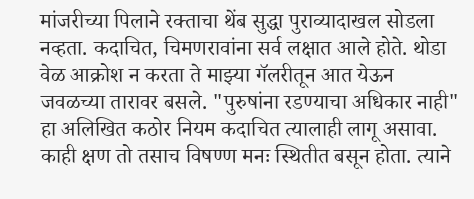मांजरीच्या पिलाने रक्ताचा थेंब सुद्धा पुराव्यादाखल सोडला नव्हता. कदाचित, चिमणरावांना सर्व लक्षात आले होते. थोडा वेळ आक्रोश न करता ते माझ्या गॅलरीतून आत येऊन जवळच्या तारावर बसले. "पुरुषांना रडण्याचा अधिकार नाही" हा अलिखित कठोर नियम कदाचित त्यालाही लागू असावा. काही क्षण तो तसाच विषण्ण मनः स्थितीत बसून होता. त्याने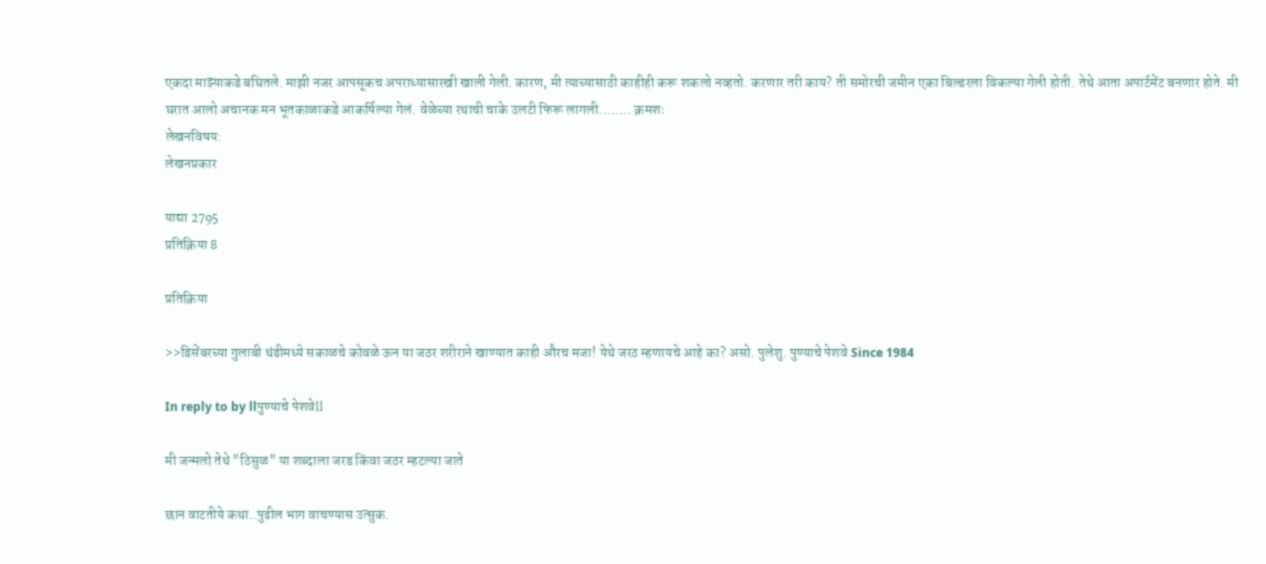एकदा माझ्याकडे बघितले. माझी नजर आपसूकच अपराध्यासारखी खाली गेली. कारण, मी त्याच्यासाठी काहीही करू शकलो नव्हतो. करणार तरी काय? ती समोरची जमीन एका बिल्डरला विकल्या गेली होती. तेथे आता अपार्टमेंट बनणार होते. मी घरात आलो अचानक मन भूतकाळाकडे आकर्षिल्या गेलं. वेळेच्या रथाची चाके उलटी फिरू लागली........ क्रमशः
लेखनविषय:
लेखनप्रकार

याद्या 2795
प्रतिक्रिया 8

प्रतिक्रिया

>>डिसेंबरच्या गुलाबी थंडीमध्ये सकाळचे कोवळे ऊन या जठर शरीराने खाण्यात काही औरच मजा! येथे जरठ म्हणायचे आहे का? असो. पुलेशु. पुण्याचे पेशवे Since 1984

In reply to by llपुण्याचे पेशवेll

मी जन्मलो तेथे "ठिसुळ" या शब्दाला जरड किंवा जठर म्हटल्या जाते

छान वाटतीये कथा..पुढील भाग वाचण्यास उत्सुक.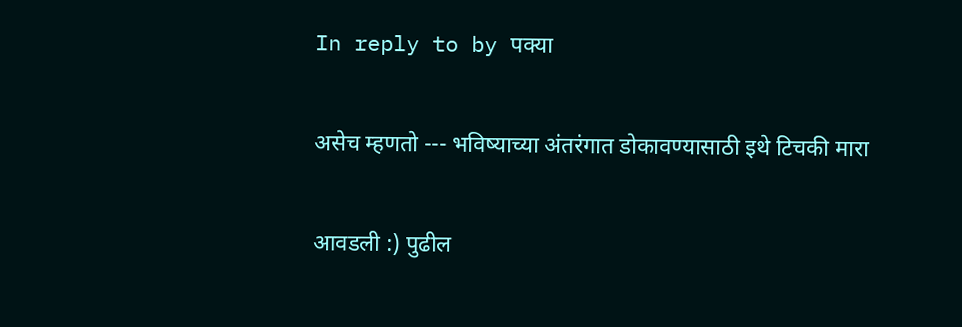In reply to by पक्या

असेच म्हणतो --- भविष्याच्या अंतरंगात डोकावण्यासाठी इथे टिचकी मारा

आवडली :) पुढील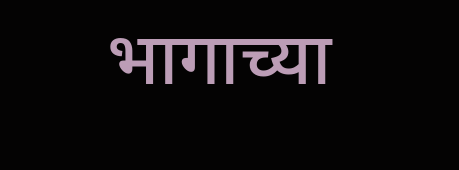भागाच्या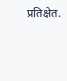प्रतिक्षेत.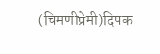(चिमणीप्रेमी)दिपक